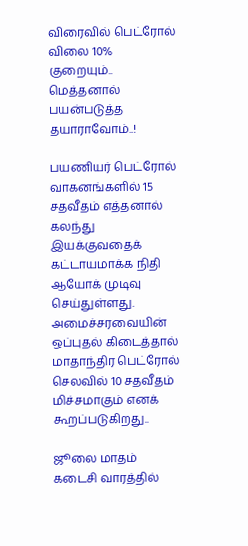விரைவில் பெட்ரோல் விலை 10% குறையும்.. மெத்தனால் பயன்படுத்த தயாராவோம்..!

பயணியர் பெட்ரோல் வாகனங்களில் 15 சதவீதம் எத்தனால் கலந்து இயக்குவதைக் கட்டாயமாக்க நிதி ஆயோக் முடிவு செய்துள்ளது. அமைச்சரவையின் ஒப்புதல் கிடைத்தால் மாதாந்திர பெட்ரோல் செலவில் 10 சதவீதம் மிச்சமாகும் எனக் கூறப்படுகிறது..

ஜூலை மாதம் கடைசி வாரத்தில்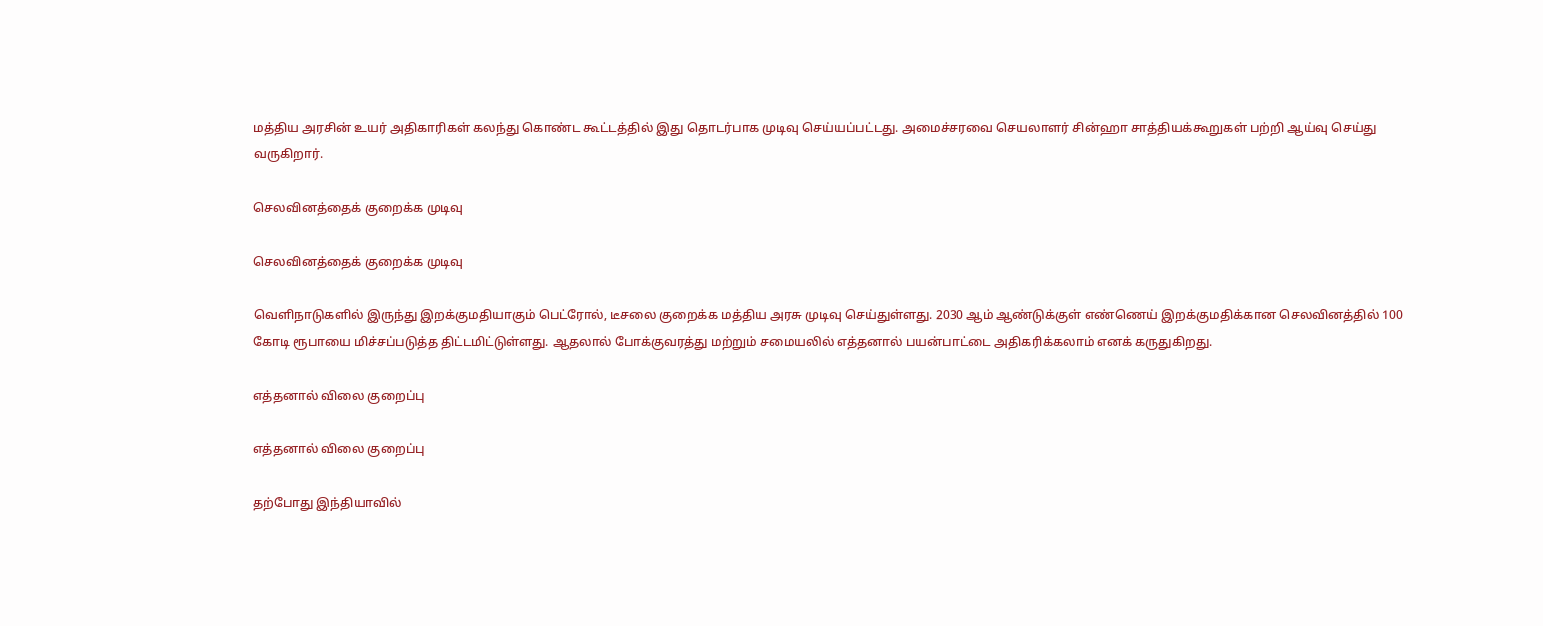மத்திய அரசின் உயர் அதிகாரிகள் கலந்து கொண்ட கூட்டத்தில் இது தொடர்பாக முடிவு செய்யப்பட்டது. அமைச்சரவை செயலாளர் சின்ஹா சாத்தியக்கூறுகள் பற்றி ஆய்வு செய்து வருகிறார்.

செலவினத்தைக் குறைக்க முடிவு

செலவினத்தைக் குறைக்க முடிவு

வெளிநாடுகளில் இருந்து இறக்குமதியாகும் பெட்ரோல், டீசலை குறைக்க மத்திய அரசு முடிவு செய்துள்ளது. 2030 ஆம் ஆண்டுக்குள் எண்ணெய் இறக்குமதிக்கான செலவினத்தில் 100 கோடி ரூபாயை மிச்சப்படுத்த திட்டமிட்டுள்ளது. ஆதலால் போக்குவரத்து மற்றும் சமையலில் எத்தனால் பயன்பாட்டை அதிகரிக்கலாம் எனக் கருதுகிறது.

எத்தனால் விலை குறைப்பு

எத்தனால் விலை குறைப்பு

தற்போது இந்தியாவில்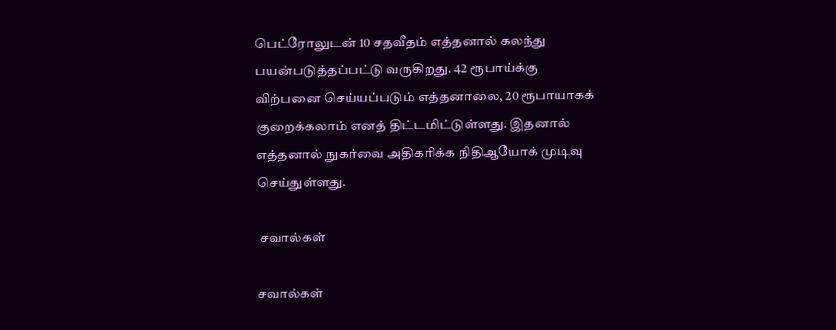பெட்ரோலுடன் 10 சதவீதம் எத்தனால் கலந்து பயன்படுத்தப்பட்டு வருகிறது. 42 ரூபாய்க்கு விற்பனை செய்யப்படும் எத்தனாலை, 20 ரூபாயாகக் குறைக்கலாம் எனத் திட்டமிட்டுள்ளது. இதனால் எத்தனால் நுகர்வை அதிகரிக்க நிதிஆயோக் முடிவு செய்துள்ளது.

 சவால்கள்

சவால்கள்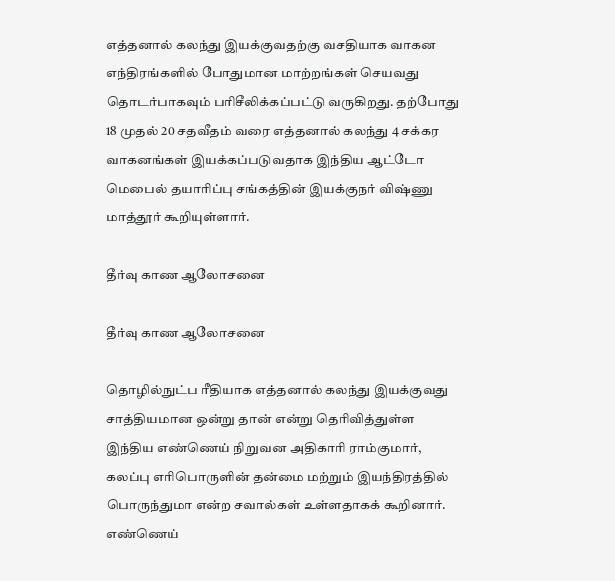எத்தனால் கலந்து இயக்குவதற்கு வசதியாக வாகன எந்திரங்களில் போதுமான மாற்றங்கள் செயவது தொடர்பாகவும் பரிசீலிக்கப்பட்டு வருகிறது. தற்போது 18 முதல் 20 சதவீதம் வரை எத்தனால் கலந்து 4 சக்கர வாகனங்கள் இயக்கப்படுவதாக இந்திய ஆட்டோ மெபைல் தயாரிப்பு சங்கத்தின் இயக்குநர் விஷ்ணு மாத்தூர் கூறியுள்ளார்.

தீர்வு காண ஆலோசனை

தீர்வு காண ஆலோசனை

தொழில்நுட்ப ரீதியாக எத்தனால் கலந்து இயக்குவது சாத்தியமான ஒன்று தான் என்று தெரிவித்துள்ள இந்திய எண்ணெய் நிறுவன அதிகாரி ராம்குமார், கலப்பு எரிபொருளின் தன்மை மற்றும் இயந்திரத்தில் பொருந்துமா என்ற சவால்கள் உள்ளதாகக் கூறினார். எண்ணெய்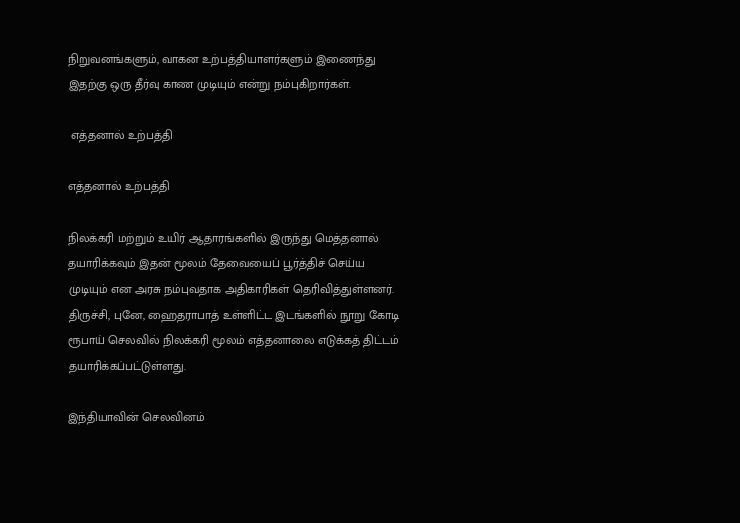நிறுவனங்களும், வாகன உற்பத்தியாளர்களும் இணைந்து இதற்கு ஒரு தீர்வு காண முடியும் என்று நம்புகிறார்கள்.

 எத்தனால் உற்பத்தி

எத்தனால் உற்பத்தி

நிலக்கரி மற்றும் உயிர் ஆதாரங்களில் இருந்து மெத்தனால் தயாரிக்கவும் இதன் மூலம் தேவையைப் பூர்த்திச் செய்ய முடியும் என அரசு நம்புவதாக அதிகாரிகள் தெரிவித்துள்ளனர். திருச்சி, புனே, ஹைதராபாத் உள்ளிட்ட இடங்களில் நூறு கோடி ரூபாய் செலவில் நிலக்கரி மூலம் எத்தனாலை எடுக்கத் திட்டம் தயாரிக்கப்பட்டுள்ளது.

இந்தியாவின் செலவினம்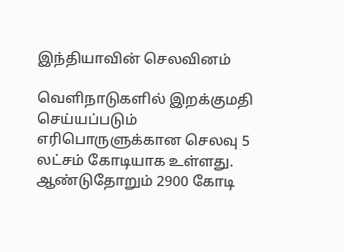இந்தியாவின் செலவினம்

வெளிநாடுகளில் இறக்குமதி செய்யப்படும் எரிபொருளுக்கான செலவு 5 லட்சம் கோடியாக உள்ளது. ஆண்டுதோறும் 2900 கோடி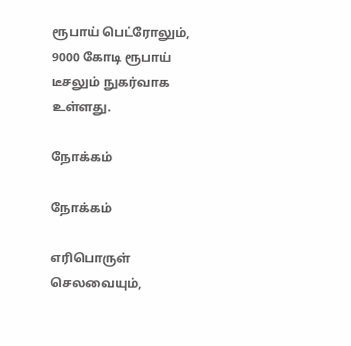ரூபாய் பெட்ரோலும், 9000 கோடி ரூபாய் டீசலும் நுகர்வாக உள்ளது.

நோக்கம்

நோக்கம்

எரிபொருள் செலவையும்,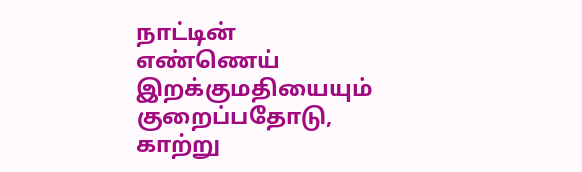நாட்டின் எண்ணெய் இறக்குமதியையும் குறைப்பதோடு, காற்று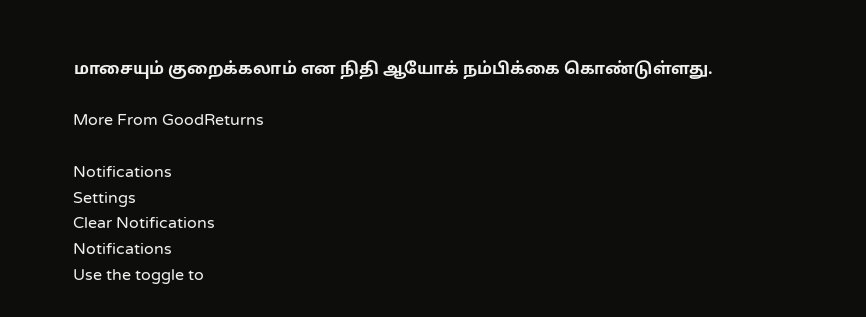மாசையும் குறைக்கலாம் என நிதி ஆயோக் நம்பிக்கை கொண்டுள்ளது.

More From GoodReturns

Notifications
Settings
Clear Notifications
Notifications
Use the toggle to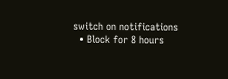switch on notifications
  • Block for 8 hours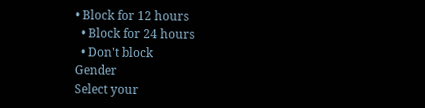• Block for 12 hours
  • Block for 24 hours
  • Don't block
Gender
Select your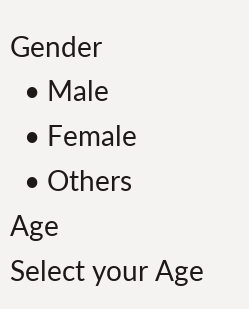Gender
  • Male
  • Female
  • Others
Age
Select your Age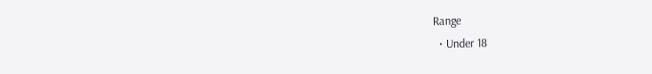Range
  • Under 18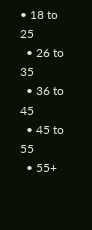• 18 to 25
  • 26 to 35
  • 36 to 45
  • 45 to 55
  • 55+